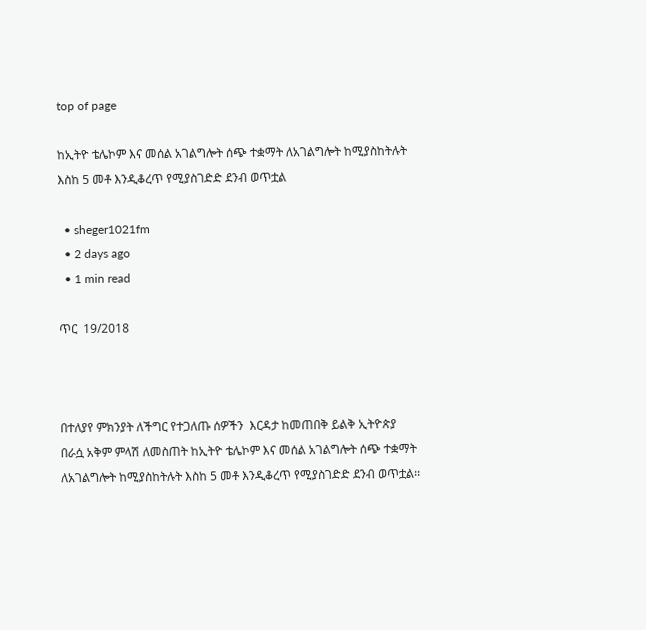top of page

ከኢትዮ ቴሌኮም እና መሰል አገልግሎት ሰጭ ተቋማት ለአገልግሎት ከሚያስከትሉት እስከ 5 መቶ እንዲቆረጥ የሚያስገድድ ደንብ ወጥቷል

  • sheger1021fm
  • 2 days ago
  • 1 min read

ጥር  19/2018



በተለያየ ምክንያት ለችግር የተጋለጡ ሰዎችን  እርዳታ ከመጠበቅ ይልቅ ኢትዮጵያ በራሷ አቅም ምላሽ ለመስጠት ከኢትዮ ቴሌኮም እና መሰል አገልግሎት ሰጭ ተቋማት ለአገልግሎት ከሚያስከትሉት እስከ 5 መቶ እንዲቆረጥ የሚያስገድድ ደንብ ወጥቷል፡፡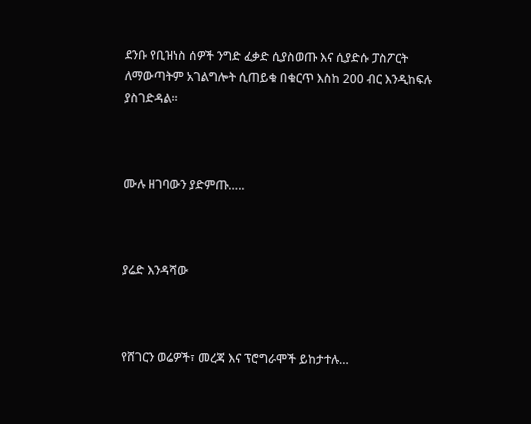ደንቡ የቢዝነስ ሰዎች ንግድ ፈቃድ ሲያስወጡ እና ሲያድሱ ፓስፖርት ለማውጣትም አገልግሎት ሲጠይቁ በቁርጥ እስከ 200 ብር እንዲከፍሉ ያስገድዳል፡፡



ሙሉ ዘገባውን ያድምጡ…..



ያሬድ እንዳሻው



የሸገርን ወሬዎች፣ መረጃ እና ፕሮግራሞች ይከታተሉ…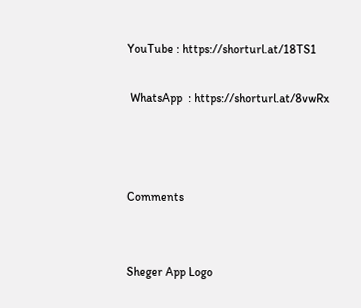YouTube : https://shorturl.at/18TS1

 WhatsApp  : https://shorturl.at/8vwRx



Comments


Sheger App Logo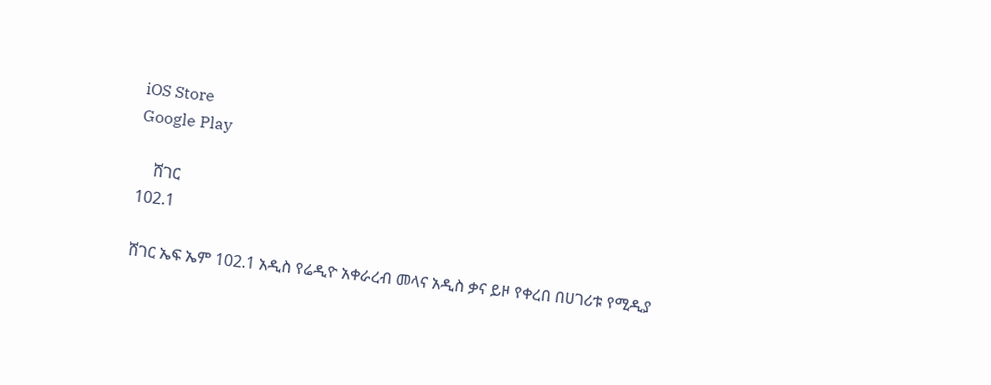iOS Store
Google Play

    ሸገር
102.1

ሸገር ኤፍ ኤም 102.1 አዲስ የሬዲዮ አቀራረብ መላና አዲስ ቃና ይዞ የቀረበ በሀገሪቱ የሚዲያ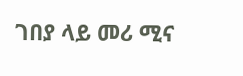ገበያ ላይ መሪ ሚና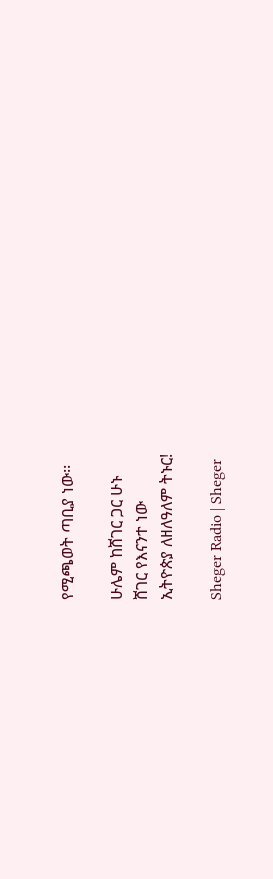የሚጫወት ጣቢያ ነው፡፡

ሁሌም ከሸገር ጋር ሁኑ
ሸገር የእናንተ ነው
ኢትዮጵያ ለዘለዓለም ትኑር!

Sheger Radio | Sheger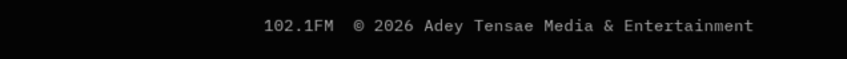102.1FM  © 2026 Adey Tensae Media & Entertainment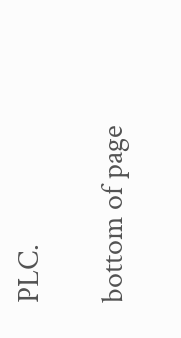PLC.

bottom of page